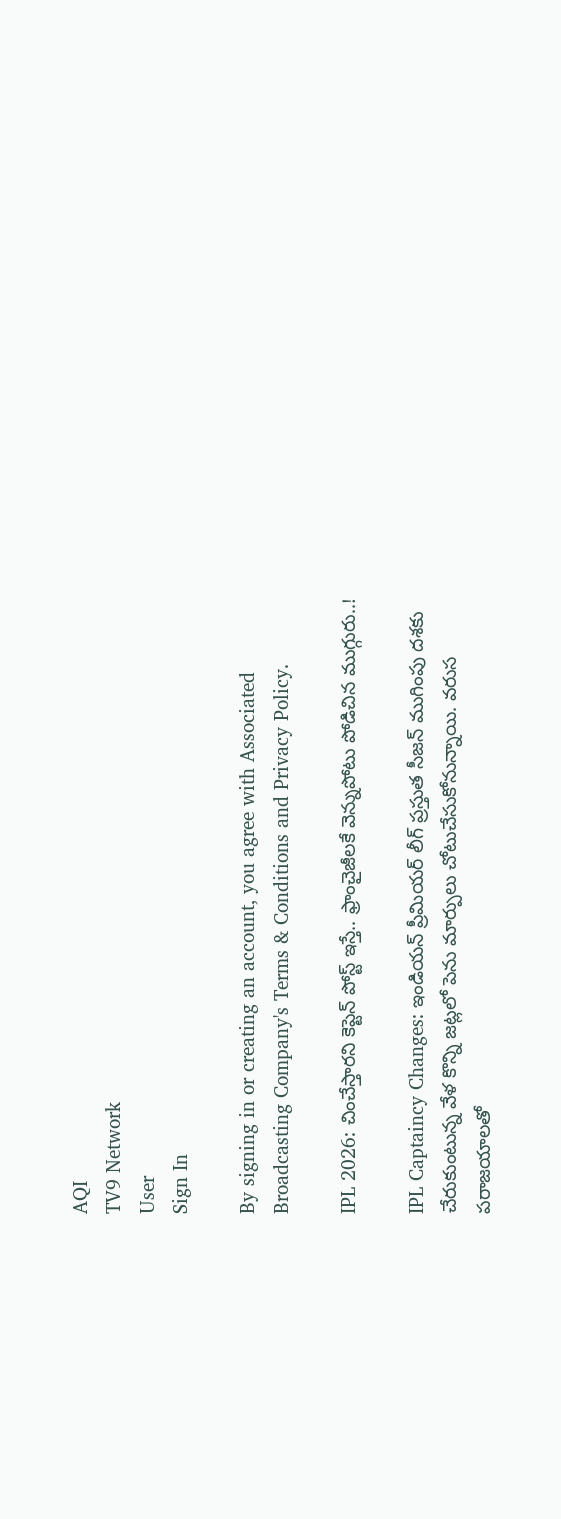AQI
TV9 Network
User
Sign In

By signing in or creating an account, you agree with Associated Broadcasting Company's Terms & Conditions and Privacy Policy.

IPL 2026: చించేస్తారని కెప్టెన్ పోస్ట్ ఇస్తే.. ఫ్రాంచైజీలకే వెన్నుపోటు పోడిచిన ముగ్గురు..!

IPL Captaincy Changes: ఇండియన్ ప్రీమియర్ లీగ్ ప్రస్తుత సీజన్ ముగింపు దశకు చేరుకుంటున్న వేళ కొన్ని జట్లలో పెను మార్పులు చోటుచేసుకోనున్నాయి. వరుస పరాజయాలతో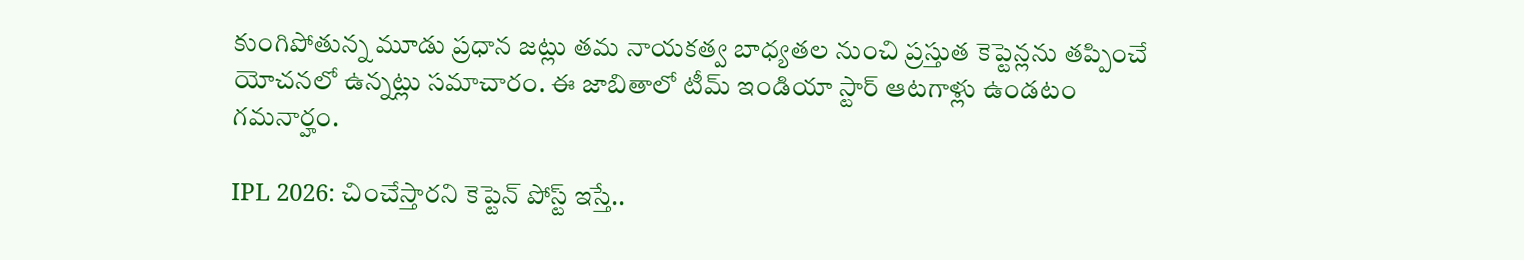కుంగిపోతున్న మూడు ప్రధాన జట్లు తమ నాయకత్వ బాధ్యతల నుంచి ప్రస్తుత కెప్టెన్లను తప్పించే యోచనలో ఉన్నట్లు సమాచారం. ఈ జాబితాలో టీమ్ ఇండియా స్టార్ ఆటగాళ్లు ఉండటం గమనార్హం.

IPL 2026: చించేస్తారని కెప్టెన్ పోస్ట్ ఇస్తే..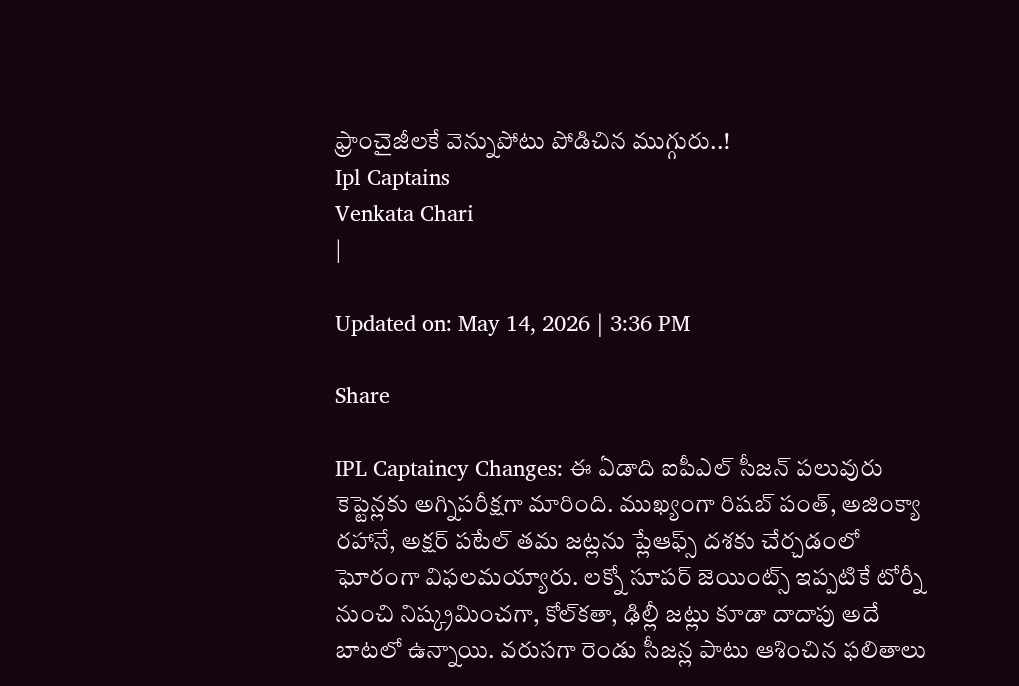ఫ్రాంచైజీలకే వెన్నుపోటు పోడిచిన ముగ్గురు..!
Ipl Captains
Venkata Chari
|

Updated on: May 14, 2026 | 3:36 PM

Share

IPL Captaincy Changes: ఈ ఏడాది ఐపీఎల్ సీజన్ పలువురు కెప్టెన్లకు అగ్నిపరీక్షగా మారింది. ముఖ్యంగా రిషబ్ పంత్, అజింక్యా రహానే, అక్షర్ పటేల్ తమ జట్లను ప్లేఆఫ్స్ దశకు చేర్చడంలో ఘోరంగా విఫలమయ్యారు. లక్నో సూపర్ జెయింట్స్ ఇప్పటికే టోర్నీ నుంచి నిష్క్రమించగా, కోల్‌కతా, ఢిల్లీ జట్లు కూడా దాదాపు అదే బాటలో ఉన్నాయి. వరుసగా రెండు సీజన్ల పాటు ఆశించిన ఫలితాలు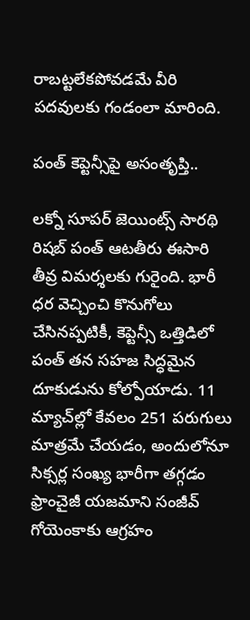రాబట్టలేకపోవడమే వీరి పదవులకు గండంలా మారింది.

పంత్ కెప్టెన్సీపై అసంతృప్తి..

లక్నో సూపర్ జెయింట్స్ సారథి రిషబ్ పంత్ ఆటతీరు ఈసారి తీవ్ర విమర్శలకు గురైంది. భారీ ధర వెచ్చించి కొనుగోలు చేసినప్పటికీ, కెప్టెన్సీ ఒత్తిడిలో పంత్ తన సహజ సిద్ధమైన దూకుడును కోల్పోయాడు. 11 మ్యాచ్‌ల్లో కేవలం 251 పరుగులు మాత్రమే చేయడం, అందులోనూ సిక్సర్ల సంఖ్య భారీగా తగ్గడం ఫ్రాంచైజీ యజమాని సంజీవ్ గోయెంకాకు ఆగ్రహం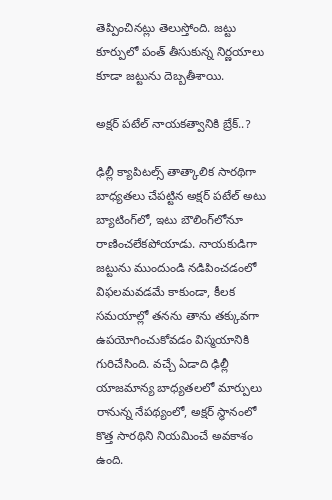తెప్పించినట్లు తెలుస్తోంది. జట్టు కూర్పులో పంత్ తీసుకున్న నిర్ణయాలు కూడా జట్టును దెబ్బతీశాయి.

అక్షర్ పటేల్ నాయకత్వానికి బ్రేక్..?

ఢిల్లీ క్యాపిటల్స్ తాత్కాలిక సారథిగా బాధ్యతలు చేపట్టిన అక్షర్ పటేల్ అటు బ్యాటింగ్‌లో, ఇటు బౌలింగ్‌లోనూ రాణించలేకపోయాడు. నాయకుడిగా జట్టును ముందుండి నడిపించడంలో విఫలమవడమే కాకుండా, కీలక సమయాల్లో తనను తాను తక్కువగా ఉపయోగించుకోవడం విస్మయానికి గురిచేసింది. వచ్చే ఏడాది ఢిల్లీ యాజమాన్య బాధ్యతలలో మార్పులు రానున్న నేపథ్యంలో, అక్షర్ స్థానంలో కొత్త సారథిని నియమించే అవకాశం ఉంది.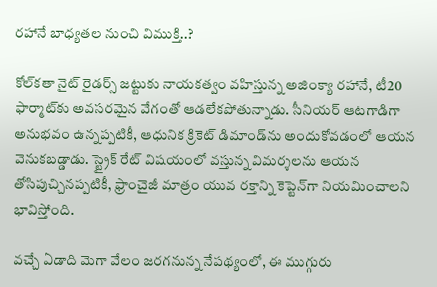రహానే బాధ్యతల నుంచి విముక్తి..?

కోల్‌కతా నైట్ రైడర్స్ జట్టుకు నాయకత్వం వహిస్తున్న అజింక్యా రహానే, టీ20 ఫార్మాట్‌కు అవసరమైన వేగంతో ఆడలేకపోతున్నాడు. సీనియర్ ఆటగాడిగా అనుభవం ఉన్నప్పటికీ, ఆధునిక క్రికెట్ డిమాండ్‌ను అందుకోవడంలో ఆయన వెనుకబడ్డాడు. స్ట్రైక్ రేట్ విషయంలో వస్తున్న విమర్శలను ఆయన తోసిపుచ్చినప్పటికీ, ఫ్రాంచైజీ మాత్రం యువ రక్తాన్ని కెప్టెన్‌గా నియమించాలని భావిస్తోంది.

వచ్చే ఏడాది మెగా వేలం జరగనున్న నేపథ్యంలో, ఈ ముగ్గురు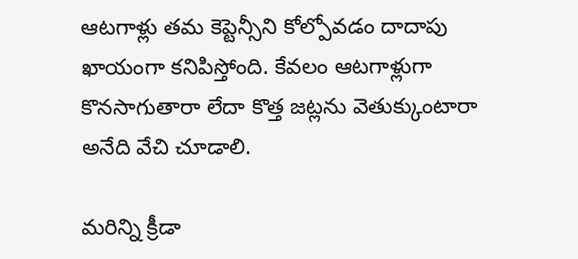ఆటగాళ్లు తమ కెప్టెన్సీని కోల్పోవడం దాదాపు ఖాయంగా కనిపిస్తోంది. కేవలం ఆటగాళ్లుగా కొనసాగుతారా లేదా కొత్త జట్లను వెతుక్కుంటారా అనేది వేచి చూడాలి.

మరిన్ని క్రీడా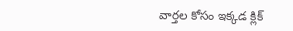వార్తల కోసం ఇక్కడ క్లిక్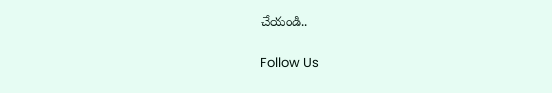చేయండి..

Follow Us